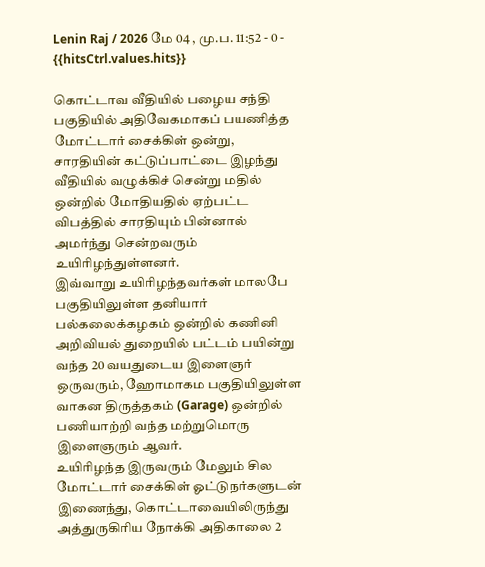Lenin Raj / 2026 மே 04 , மு.ப. 11:52 - 0 - {{hitsCtrl.values.hits}}

கொட்டாவ வீதியில் பழைய சந்தி பகுதியில் அதிவேகமாகப் பயணித்த மோட்டார் சைக்கிள் ஒன்று, சாரதியின் கட்டுப்பாட்டை இழந்து வீதியில் வழுக்கிச் சென்று மதில் ஒன்றில் மோதியதில் ஏற்பட்ட விபத்தில் சாரதியும் பின்னால் அமர்ந்து சென்றவரும் உயிரிழந்துள்ளனர்.
இவ்வாறு உயிரிழந்தவர்கள் மாலபே பகுதியிலுள்ள தனியார் பல்கலைக்கழகம் ஒன்றில் கணினி அறிவியல் துறையில் பட்டம் பயின்று வந்த 20 வயதுடைய இளைஞர் ஒருவரும், ஹோமாகம பகுதியிலுள்ள வாகன திருத்தகம் (Garage) ஒன்றில் பணியாற்றி வந்த மற்றுமொரு இளைஞரும் ஆவர்.
உயிரிழந்த இருவரும் மேலும் சில மோட்டார் சைக்கிள் ஓட்டுநர்களுடன் இணைந்து, கொட்டாவையிலிருந்து அத்துருகிரிய நோக்கி அதிகாலை 2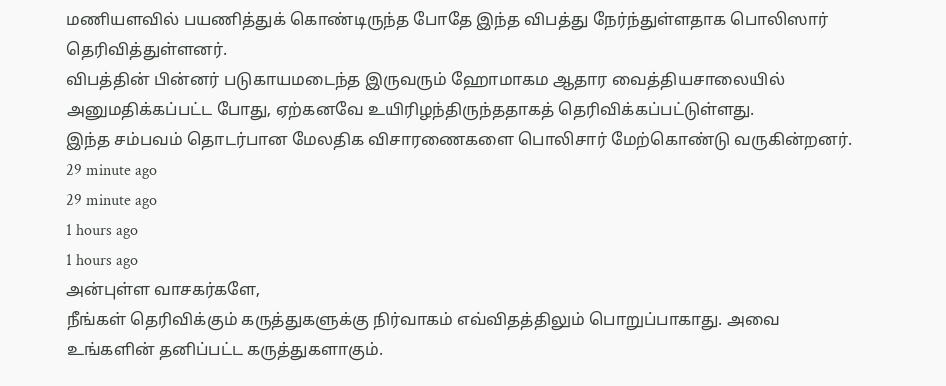மணியளவில் பயணித்துக் கொண்டிருந்த போதே இந்த விபத்து நேர்ந்துள்ளதாக பொலிஸார் தெரிவித்துள்ளனர்.
விபத்தின் பின்னர் படுகாயமடைந்த இருவரும் ஹோமாகம ஆதார வைத்தியசாலையில் அனுமதிக்கப்பட்ட போது, ஏற்கனவே உயிரிழந்திருந்ததாகத் தெரிவிக்கப்பட்டுள்ளது.
இந்த சம்பவம் தொடர்பான மேலதிக விசாரணைகளை பொலிசார் மேற்கொண்டு வருகின்றனர்.
29 minute ago
29 minute ago
1 hours ago
1 hours ago
அன்புள்ள வாசகர்களே,
நீங்கள் தெரிவிக்கும் கருத்துகளுக்கு நிர்வாகம் எவ்விதத்திலும் பொறுப்பாகாது. அவை உங்களின் தனிப்பட்ட கருத்துகளாகும்.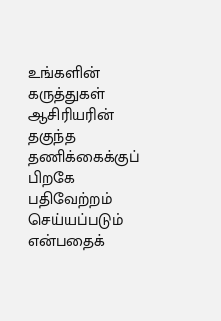உங்களின் கருத்துகள் ஆசிரியரின் தகுந்த தணிக்கைக்குப் பிறகே பதிவேற்றம் செய்யப்படும் என்பதைக்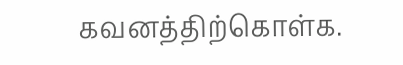கவனத்திற்கொள்க.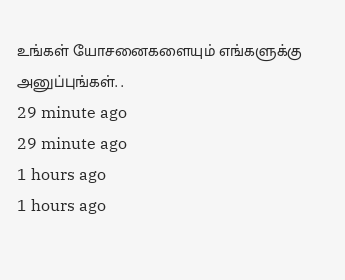உங்கள் யோசனைகளையும் எங்களுக்கு அனுப்புங்கள். .
29 minute ago
29 minute ago
1 hours ago
1 hours ago